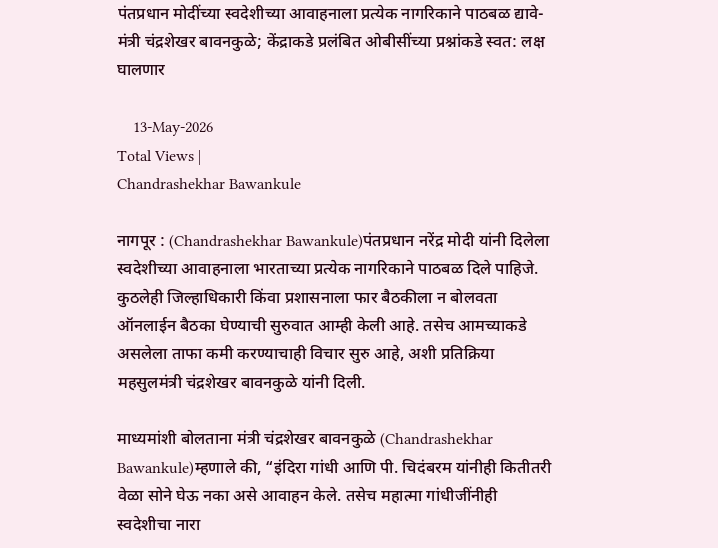पंतप्रधान मोदींच्या स्वदेशीच्या आवाहनाला प्रत्येक नागरिकाने पाठबळ द्यावे-मंत्री चंद्रशेखर बावनकुळे; केंद्राकडे प्रलंबित ओबीसींच्या प्रश्नांकडे स्वत: लक्ष घालणार

    13-May-2026
Total Views |
Chandrashekhar Bawankule

नागपूर : (Chandrashekhar Bawankule)पंतप्रधान नरेंद्र मोदी यांनी दिलेला स्वदेशीच्या आवाहनाला भारताच्या प्रत्येक नागरिकाने पाठबळ दिले पाहिजे. कुठलेही जिल्हाधिकारी किंवा प्रशासनाला फार बैठकीला न बोलवता ऑनलाईन बैठका घेण्याची सुरुवात आम्ही केली आहे. तसेच आमच्याकडे असलेला ताफा कमी करण्याचाही विचार सुरु आहे, अशी प्रतिक्रिया महसुलमंत्री चंद्रशेखर बावनकुळे यांनी दिली.

माध्यमांशी बोलताना मंत्री चंद्रशेखर बावनकुळे (Chandrashekhar Bawankule)म्हणाले की, “इंदिरा गांधी आणि पी. चिदंबरम यांनीही कितीतरी वेळा सोने घेऊ नका असे आवाहन केले. तसेच महात्मा गांधीजींनीही स्वदेशीचा नारा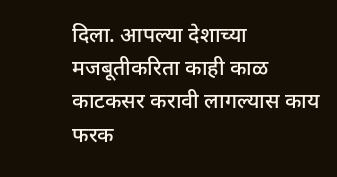दिला. आपल्या देशाच्या मजबूतीकरिता काही काळ काटकसर करावी लागल्यास काय फरक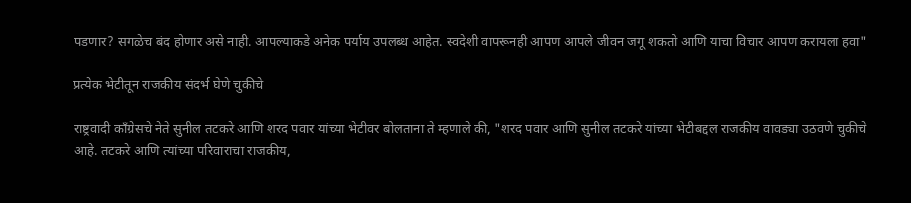पडणार? सगळेच बंद होणार असे नाही. आपल्याकडे अनेक पर्याय उपलब्ध आहेत. स्वदेशी वापरूनही आपण आपले जीवन जगू शकतो आणि याचा विचार आपण करायला हवा"

प्रत्येक भेटीतून राजकीय संदर्भ घेणे चुकीचे

राष्ट्रवादी काँग्रेसचे नेते सुनील तटकरे आणि शरद पवार यांच्या भेटीवर बोलताना ते म्हणाले की, "शरद पवार आणि सुनील तटकरे यांच्या भेटीबद्दल राजकीय वावड्या उठवणे चुकीचे आहे. तटकरे आणि त्यांच्या परिवाराचा राजकीय,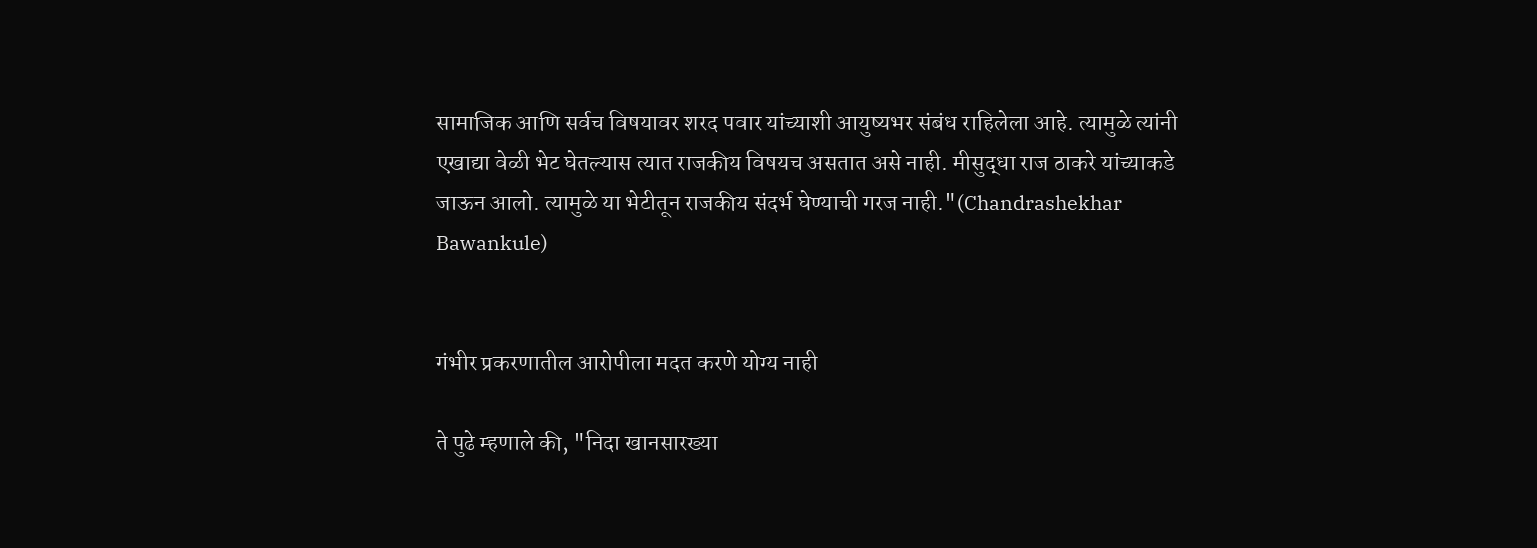सामाजिक आणि सर्वच विषयावर शरद पवार यांच्याशी आयुष्यभर संबंध राहिलेला आहे. त्यामुळे त्यांनी एखाद्या वेळी भेट घेतल्यास त्यात राजकीय विषयच असतात असे नाही. मीसुद्धा राज ठाकरे यांच्याकडे जाऊन आलो. त्यामुळे या भेटीतून राजकीय संदर्भ घेण्याची गरज नाही."(Chandrashekhar Bawankule)


गंभीर प्रकरणातील आरोपीला मदत करणे योग्य नाही

ते पुढे म्हणाले की, "निदा खानसारख्या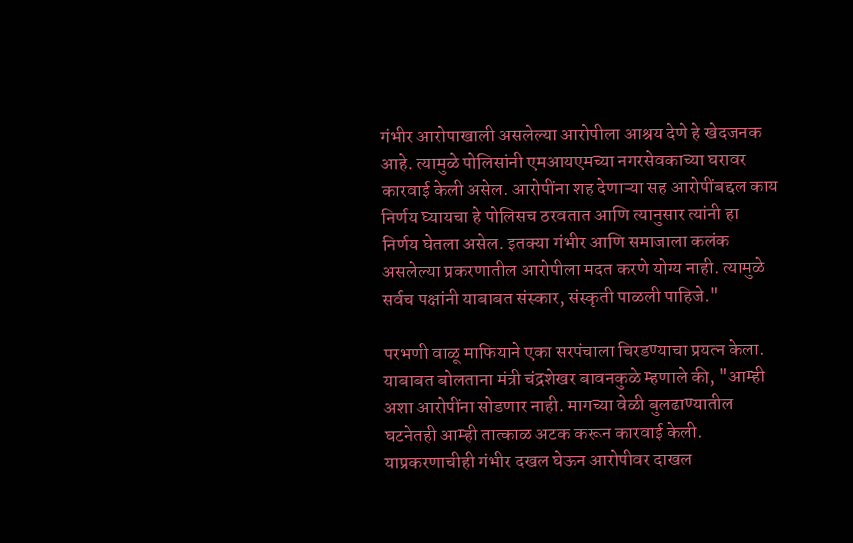गंभीर आरोपाखाली असलेल्या आरोपीला आश्रय देणे हे खेदजनक आहे. त्यामुळे पोलिसांनी एमआयएमच्या नगरसेवकाच्या घरावर कारवाई केली असेल. आरोपींना शह देणाऱ्या सह आरोपींबद्दल काय निर्णय घ्यायचा हे पोलिसच ठरवतात आणि त्यानुसार त्यांनी हा निर्णय घेतला असेल. इतक्या गंभीर आणि समाजाला कलंक असलेल्या प्रकरणातील आरोपीला मदत करणे योग्य नाही. त्यामुळे सर्वच पक्षांनी याबाबत संस्कार, संस्कृती पाळली पाहिजे."

परभणी वाळू माफियाने एका सरपंचाला चिरडण्याचा प्रयत्न केला. याबाबत बोलताना मंत्री चंद्रशेखर बावनकुळे म्हणाले की, "आम्ही अशा आरोपींना सोडणार नाही. मागच्या वेळी बुलढाण्यातील घटनेतही आम्ही तात्काळ अटक करून कारवाई केली. याप्रकरणाचीही गंभीर दखल घेऊन आरोपीवर दाखल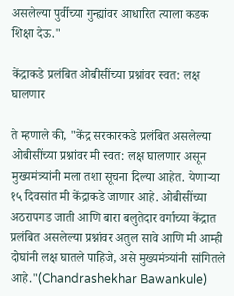असलेल्या पुर्वीच्या गुन्ह्यांवर आधारित त्याला कडक शिक्षा देऊ."

केंद्राकडे प्रलंबित ओबीसींच्या प्रश्नांवर स्वत: लक्ष घालणार

ते म्हणाले की, "केंद्र सरकारकडे प्रलंबित असलेल्या ओबीसींच्या प्रश्नांवर मी स्वत: लक्ष घालणार असून मुख्यमंत्र्यांनी मला तशा सूचना दिल्या आहेत. येणाऱ्या १५ दिवसांत मी केंद्राकडे जाणार आहे. ओबीसींच्या अठरापगड जाती आणि बारा बलुतेदार वर्गाच्या केंद्रात प्रलंबित असलेल्या प्रश्नांवर अतुल सावे आणि मी आम्ही दोघांनी लक्ष घातले पाहिजे, असे मुख्यमंत्र्यांनी सांगितले आहे."(Chandrashekhar Bawankule)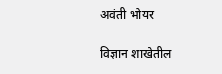अवंती भोयर

विज्ञान शाखेतील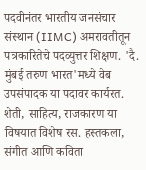पदवीनंतर भारतीय जनसंचार संस्थान (IIMC) अमरावतीतून पत्रकारितेचे पदव्युत्तर शिक्षण. 'दै. मुंबई तरुण भारत'मध्ये वेब उपसंपादक या पदावर कार्यरत. शेती, साहित्य, राजकारण या विषयात विशेष रस. हस्तकला, संगीत आणि कविता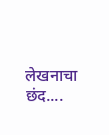लेखनाचा छंद....